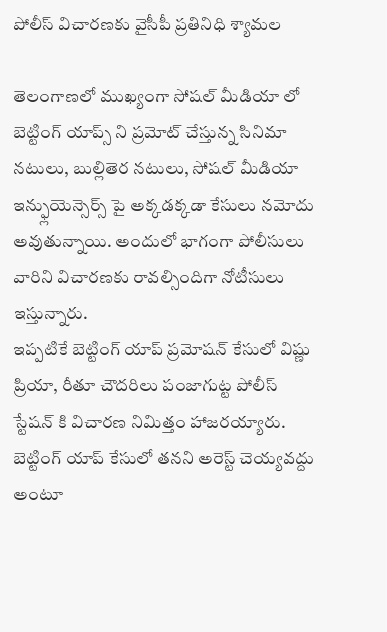పోలీస్ విచారణకు వైసీపీ ప్రతినిధి శ్యామల

తెలంగాణలో ముఖ్యంగా సోషల్ మీడియా లో బెట్టింగ్ యాప్స్ ని ప్రమోట్ చేస్తున్న సినిమా నటులు, బుల్లితెర నటులు, సోషల్ మీడియా ఇన్ఫ్లుయెన్సెర్స్ పై అక్కడక్కడా కేసులు నమోదు అవుతున్నాయి. అందులో భాగంగా పోలీసులు వారిని విచారణకు రావల్సిందిగా నోటీసులు ఇస్తున్నారు.
ఇప్పటికే బెట్టింగ్ యాప్ ప్రమోషన్ కేసులో విష్ణు ప్రియా, రీతూ చౌదరిలు పంజాగుట్ట పోలీస్ స్టేషన్ కి విచారణ నిమిత్తం హాజరయ్యారు. బెట్టింగ్ యాప్ కేసులో తనని అరెస్ట్ చెయ్యవద్దు అంటూ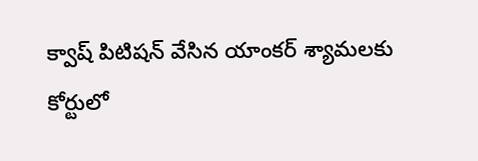క్వాష్ పిటిషన్ వేసిన యాంకర్ శ్యామలకు కోర్టులో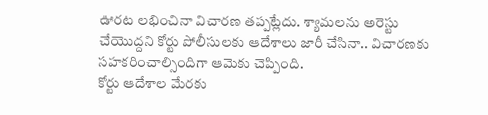ఊరట లభించినా విచారణ తప్పట్లేదు. శ్యామలను అరెస్టు చేయొద్దని కోర్టు పోలీసులకు ఆదేశాలు జారీ చేసినా.. విచారణకు సహకరించాల్సిందిగా ఆమెకు చెప్పింది.
కోర్టు ఆదేశాల మేరకు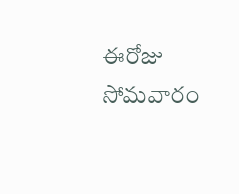ఈరోజు సోమవారం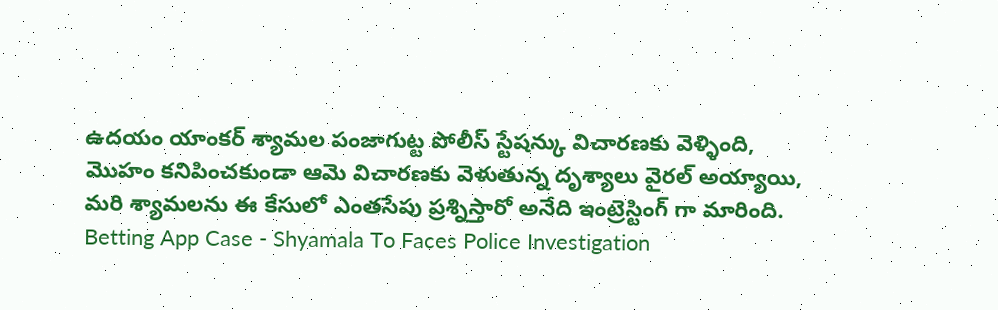ఉదయం యాంకర్ శ్యామల పంజాగుట్ట పోలీస్ స్టేషన్కు విచారణకు వెళ్ళింది, మొహం కనిపించకుండా ఆమె విచారణకు వెళుతున్న దృశ్యాలు వైరల్ అయ్యాయి, మరి శ్యామలను ఈ కేసులో ఎంతసేపు ప్రశ్నిస్తారో అనేది ఇంట్రెస్టింగ్ గా మారింది.
Betting App Case - Shyamala To Faces Police Investigation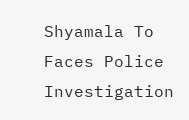Shyamala To Faces Police Investigation